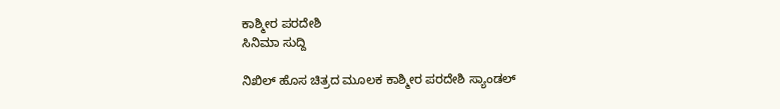ಕಾಶ್ಮೀರ ಪರದೇಶಿ
ಸಿನಿಮಾ ಸುದ್ದಿ

ನಿಖಿಲ್ ಹೊಸ ಚಿತ್ರದ ಮೂಲಕ ಕಾಶ್ಮೀರ ಪರದೇಶಿ ಸ್ಯಾಂಡಲ್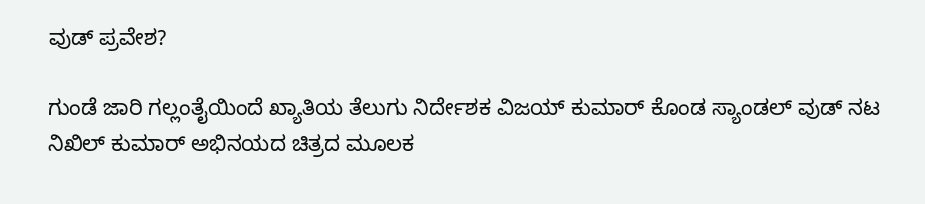ವುಡ್ ಪ್ರವೇಶ?

ಗುಂಡೆ ಜಾರಿ ಗಲ್ಲಂತೈಯಿಂದೆ ಖ್ಯಾತಿಯ ತೆಲುಗು ನಿರ್ದೇಶಕ ವಿಜಯ್ ಕುಮಾರ್ ಕೊಂಡ ಸ್ಯಾಂಡಲ್ ವುಡ್ ನಟ ನಿಖಿಲ್ ಕುಮಾರ್ ಅಭಿನಯದ ಚಿತ್ರದ ಮೂಲಕ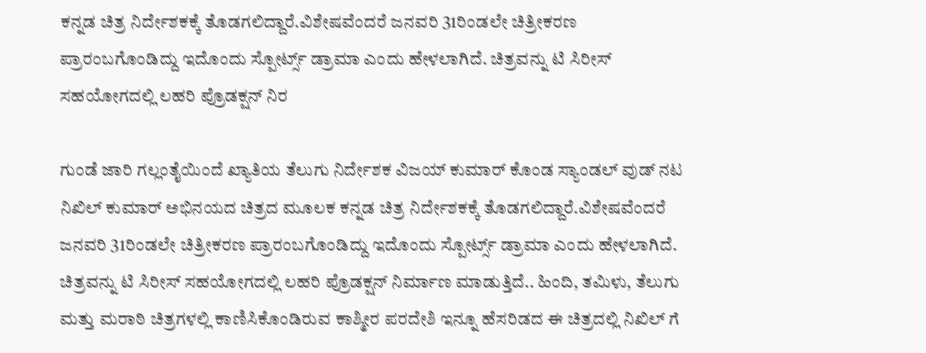ಕನ್ನಡ ಚಿತ್ರ ನಿರ್ದೇಶಕಕ್ಕೆ ತೊಡಗಲಿದ್ದಾರೆ.ವಿಶೇಷವೆಂದರೆ ಜನವರಿ 31ರಿಂಡಲೇ ಚಿತ್ರೀಕರಣ ಪ್ರಾರಂಬಗೊಂಡಿದ್ದು ಇದೊಂದು ಸ್ಪೋರ್ಟ್ಸ್ ಡ್ರಾಮಾ ಎಂದು ಹೇಳಲಾಗಿದೆ. ಚಿತ್ರವನ್ನು ಟಿ ಸಿರೀಸ್ ಸಹಯೋಗದಲ್ಲಿ ಲಹರಿ ಪ್ರೊಡಕ್ಷನ್ ನಿರ

ಗುಂಡೆ ಜಾರಿ ಗಲ್ಲಂತೈಯಿಂದೆ ಖ್ಯಾತಿಯ ತೆಲುಗು ನಿರ್ದೇಶಕ ವಿಜಯ್ ಕುಮಾರ್ ಕೊಂಡ ಸ್ಯಾಂಡಲ್ ವುಡ್ ನಟ ನಿಖಿಲ್ ಕುಮಾರ್ ಅಭಿನಯದ ಚಿತ್ರದ ಮೂಲಕ ಕನ್ನಡ ಚಿತ್ರ ನಿರ್ದೇಶಕಕ್ಕೆ ತೊಡಗಲಿದ್ದಾರೆ.ವಿಶೇಷವೆಂದರೆ ಜನವರಿ 31ರಿಂಡಲೇ ಚಿತ್ರೀಕರಣ ಪ್ರಾರಂಬಗೊಂಡಿದ್ದು ಇದೊಂದು ಸ್ಪೋರ್ಟ್ಸ್ ಡ್ರಾಮಾ ಎಂದು ಹೇಳಲಾಗಿದೆ. ಚಿತ್ರವನ್ನು ಟಿ ಸಿರೀಸ್ ಸಹಯೋಗದಲ್ಲಿ ಲಹರಿ ಪ್ರೊಡಕ್ಷನ್ ನಿರ್ಮಾಣ ಮಾಡುತ್ತಿದೆ.. ಹಿಂದಿ, ತಮಿಳು, ತೆಲುಗು ಮತ್ತು ಮರಾಠಿ ಚಿತ್ರಗಳಲ್ಲಿ ಕಾಣಿಸಿಕೊಂಡಿರುವ ಕಾಶ್ಮೀರ ಪರದೇಶಿ ಇನ್ನೂ ಹೆಸರಿಡದ ಈ ಚಿತ್ರದಲ್ಲಿ ನಿಖಿಲ್ ಗೆ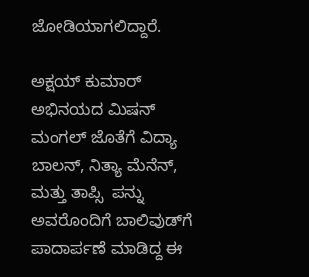ಜೋಡಿಯಾಗಲಿದ್ದಾರೆ.

ಅಕ್ಷಯ್ ಕುಮಾರ್ ಅಭಿನಯದ ಮಿಷನ್ ಮಂಗಲ್ ಜೊತೆಗೆ ವಿದ್ಯಾ ಬಾಲನ್, ನಿತ್ಯಾ ಮೆನೆನ್, ಮತ್ತು ತಾಪ್ಸಿ  ಪನ್ನು ಅವರೊಂದಿಗೆ ಬಾಲಿವುಡ್‌ಗೆ ಪಾದಾರ್ಪಣೆ ಮಾಡಿದ್ದ ಈ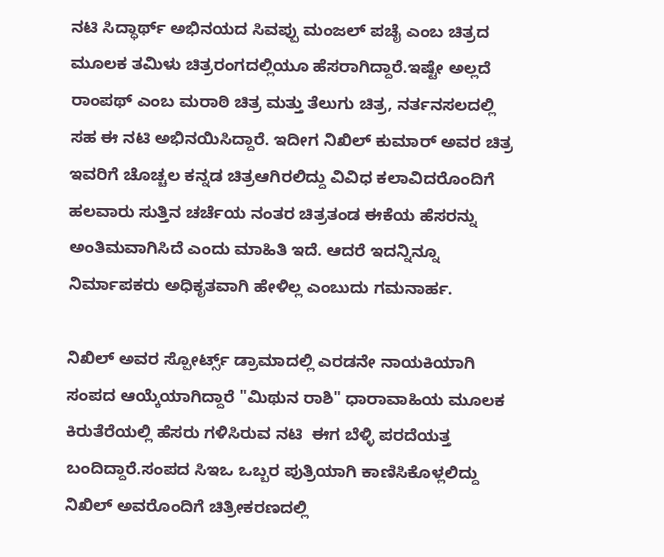ನಟಿ ಸಿದ್ಧಾರ್ಥ್ ಅಭಿನಯದ ಸಿವಪ್ಪು ಮಂಜಲ್ ಪಚೈ ಎಂಬ ಚಿತ್ರದ ಮೂಲಕ ತಮಿಳು ಚಿತ್ರರಂಗದಲ್ಲಿಯೂ ಹೆಸರಾಗಿದ್ದಾರೆ.ಇಷ್ಟೇ ಅಲ್ಲದೆ ರಾಂಪಥ್ ಎಂಬ ಮರಾಠಿ ಚಿತ್ರ ಮತ್ತು ತೆಲುಗು ಚಿತ್ರ, ನರ್ತನಸಲದಲ್ಲಿ ಸಹ ಈ ನಟಿ ಅಭಿನಯಿಸಿದ್ದಾರೆ. ಇದೀಗ ನಿಖಿಲ್ ಕುಮಾರ್ ಅವರ ಚಿತ್ರ ಇವರಿಗೆ ಚೊಚ್ಚಲ ಕನ್ನಡ ಚಿತ್ರಆಗಿರಲಿದ್ದು ವಿವಿಧ ಕಲಾವಿದರೊಂದಿಗೆ ಹಲವಾರು ಸುತ್ತಿನ ಚರ್ಚೆಯ ನಂತರ ಚಿತ್ರತಂಡ ಈಕೆಯ ಹೆಸರನ್ನು ಅಂತಿಮವಾಗಿಸಿದೆ ಎಂದು ಮಾಹಿತಿ ಇದೆ. ಆದರೆ ಇದನ್ನಿನ್ನೂ ನಿರ್ಮಾಪಕರು ಅಧಿಕೃತವಾಗಿ ಹೇಳಿಲ್ಲ ಎಂಬುದು ಗಮನಾರ್ಹ.

ನಿಖಿಲ್ ಅವರ ಸ್ಪೋರ್ಟ್ಸ್ ಡ್ರಾಮಾದಲ್ಲಿ ಎರಡನೇ ನಾಯಕಿಯಾಗಿ ಸಂಪದ ಆಯ್ಕೆಯಾಗಿದ್ದಾರೆ "ಮಿಥುನ ರಾಶಿ" ಧಾರಾವಾಹಿಯ ಮೂಲಕ ಕಿರುತೆರೆಯಲ್ಲಿ ಹೆಸರು ಗಳಿಸಿರುವ ನಟಿ  ಈಗ ಬೆಳ್ಳಿ ಪರದೆಯತ್ತ ಬಂದಿದ್ದಾರೆ.ಸಂಪದ ಸಿಇಒ ಒಬ್ಬರ ಪುತ್ರಿಯಾಗಿ ಕಾಣಿಸಿಕೊಳ್ಲಲಿದ್ದು ನಿಖಿಲ್ ಅವರೊಂದಿಗೆ ಚಿತ್ರೀಕರಣದಲ್ಲಿ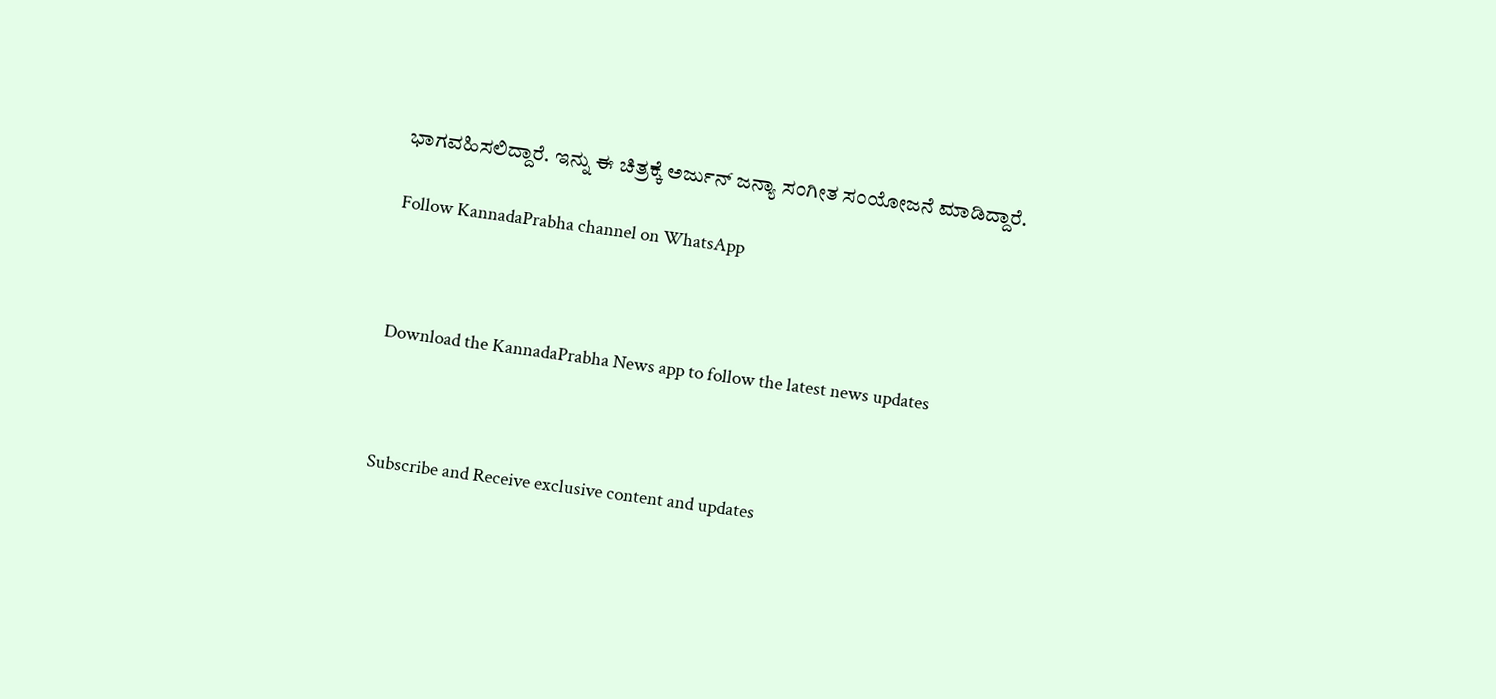ಭಾಗವಹಿಸಲಿದ್ದಾರೆ. ಇನ್ನು ಈ ಚಿತ್ರಕ್ಕೆ ಅರ್ಜುನ್ ಜನ್ಯಾ ಸಂಗೀತ ಸಂಯೋಜನೆ ಮಾಡಿದ್ದಾರೆ.

Follow KannadaPrabha channel on WhatsApp



Download the KannadaPrabha News app to follow the latest news updates



Subscribe and Receive exclusive content and updates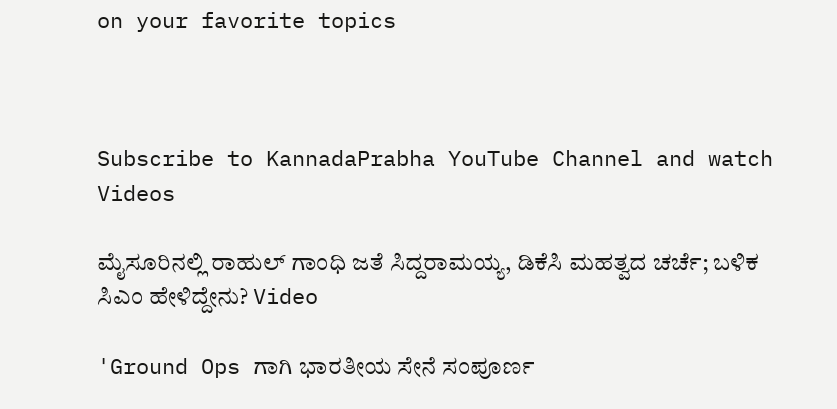on your favorite topics



Subscribe to KannadaPrabha YouTube Channel and watch Videos

ಮೈಸೂರಿನಲ್ಲಿ ರಾಹುಲ್ ಗಾಂಧಿ ಜತೆ ಸಿದ್ದರಾಮಯ್ಯ, ಡಿಕೆಸಿ ಮಹತ್ವದ ಚರ್ಚೆ; ಬಳಿಕ ಸಿಎಂ ಹೇಳಿದ್ದೇನು? Video

'Ground Ops ಗಾಗಿ ಭಾರತೀಯ ಸೇನೆ ಸಂಪೂರ್ಣ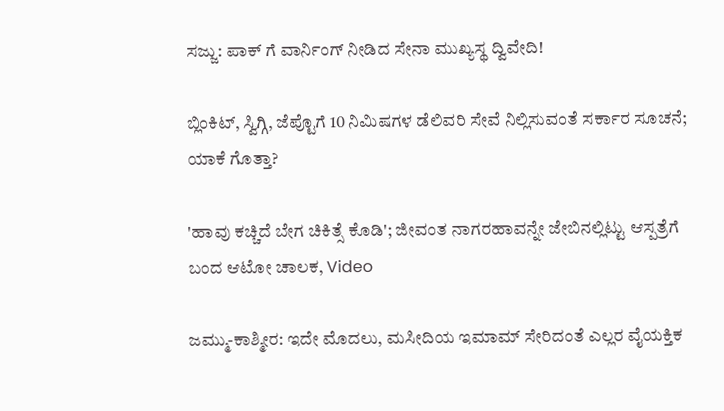ಸಜ್ಜು: ಪಾಕ್ ಗೆ ವಾರ್ನಿಂಗ್ ನೀಡಿದ ಸೇನಾ ಮುಖ್ಯಸ್ಥ ದ್ವಿವೇದಿ!

ಬ್ಲಿಂಕಿಟ್, ಸ್ವಿಗ್ಗಿ, ಜೆಪ್ಟೊಗೆ 10 ನಿಮಿಷಗಳ ಡೆಲಿವರಿ ಸೇವೆ ನಿಲ್ಲಿಸುವಂತೆ ಸರ್ಕಾರ ಸೂಚನೆ; ಯಾಕೆ ಗೊತ್ತಾ?

'ಹಾವು ಕಚ್ಚಿದೆ ಬೇಗ ಚಿಕಿತ್ಸೆ ಕೊಡಿ'; ಜೀವಂತ ನಾಗರಹಾವನ್ನೇ ಜೇಬಿನಲ್ಲಿಟ್ಟು ಆಸ್ಪತ್ರೆಗೆ ಬಂದ ಆಟೋ ಚಾಲಕ, Video

ಜಮ್ಮು-ಕಾಶ್ಮೀರ: ಇದೇ ಮೊದಲು, ಮಸೀದಿಯ ಇಮಾಮ್ ಸೇರಿದಂತೆ ಎಲ್ಲರ ವೈಯಕ್ತಿಕ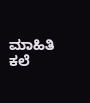ಮಾಹಿತಿ ಕಲೆ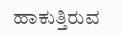ಹಾಕುತ್ತಿರುವ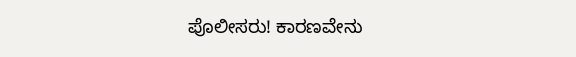ಪೊಲೀಸರು! ಕಾರಣವೇನು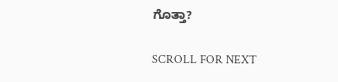ಗೊತ್ತಾ?

SCROLL FOR NEXT